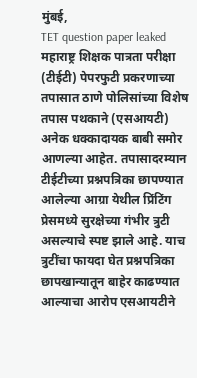मुंबई,
TET question paper leaked महाराष्ट्र शिक्षक पात्रता परीक्षा (टीईटी) पेपरफुटी प्रकरणाच्या तपासात ठाणे पोलिसांच्या विशेष तपास पथकाने (एसआयटी) अनेक धक्कादायक बाबी समोर आणल्या आहेत. तपासादरम्यान टीईटीच्या प्रश्नपत्रिका छापण्यात आलेल्या आग्रा येथील प्रिंटिंग प्रेसमध्ये सुरक्षेच्या गंभीर त्रुटी असल्याचे स्पष्ट झाले आहे. याच त्रुटींचा फायदा घेत प्रश्नपत्रिका छापखान्यातून बाहेर काढण्यात आल्याचा आरोप एसआयटीने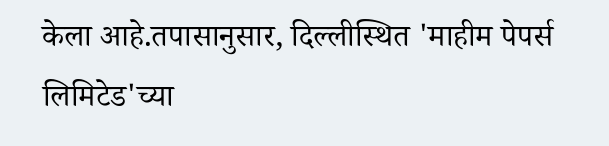केला आहे.तपासानुसार, दिल्लीस्थित 'माहीम पेपर्स लिमिटेड'च्या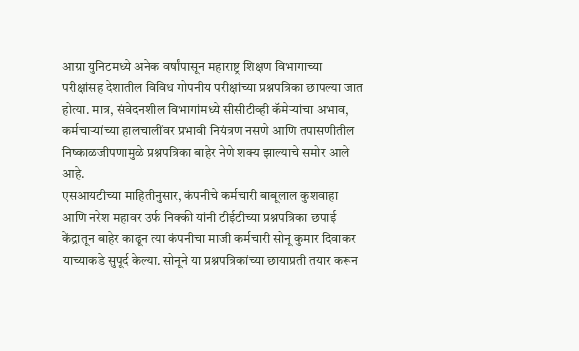आग्रा युनिटमध्ये अनेक वर्षांपासून महाराष्ट्र शिक्षण विभागाच्या परीक्षांसह देशातील विविध गोपनीय परीक्षांच्या प्रश्नपत्रिका छापल्या जात होत्या. मात्र, संवेदनशील विभागांमध्ये सीसीटीव्ही कॅमेऱ्यांचा अभाव, कर्मचाऱ्यांच्या हालचालींवर प्रभावी नियंत्रण नसणे आणि तपासणीतील निष्काळजीपणामुळे प्रश्नपत्रिका बाहेर नेणे शक्य झाल्याचे समोर आले आहे.
एसआयटीच्या माहितीनुसार, कंपनीचे कर्मचारी बाबूलाल कुशवाहा आणि नरेश महावर उर्फ निक्की यांनी टीईटीच्या प्रश्नपत्रिका छपाई केंद्रातून बाहेर काढून त्या कंपनीचा माजी कर्मचारी सोनू कुमार दिवाकर याच्याकडे सुपूर्द केल्या. सोनूने या प्रश्नपत्रिकांच्या छायाप्रती तयार करून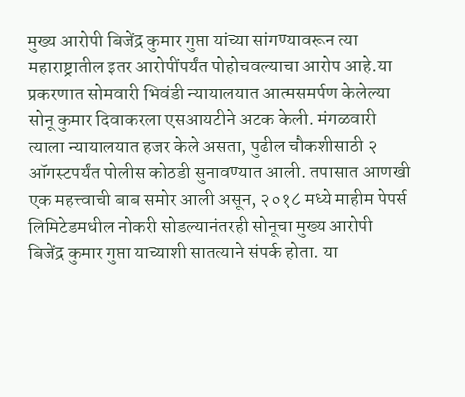मुख्य आरोपी बिजेंद्र कुमार गुप्ता यांच्या सांगण्यावरून त्या महाराष्ट्रातील इतर आरोपींपर्यंत पोहोचवल्याचा आरोप आहे.या प्रकरणात सोमवारी भिवंडी न्यायालयात आत्मसमर्पण केलेल्या सोनू कुमार दिवाकरला एसआयटीने अटक केली. मंगळवारी त्याला न्यायालयात हजर केले असता, पुढील चौकशीसाठी २ ऑगस्टपर्यंत पोलीस कोठडी सुनावण्यात आली. तपासात आणखी एक महत्त्वाची बाब समोर आली असून, २०१८ मध्ये माहीम पेपर्स लिमिटेडमधील नोकरी सोडल्यानंतरही सोनूचा मुख्य आरोपी बिजेंद्र कुमार गुप्ता याच्याशी सातत्याने संपर्क होता. या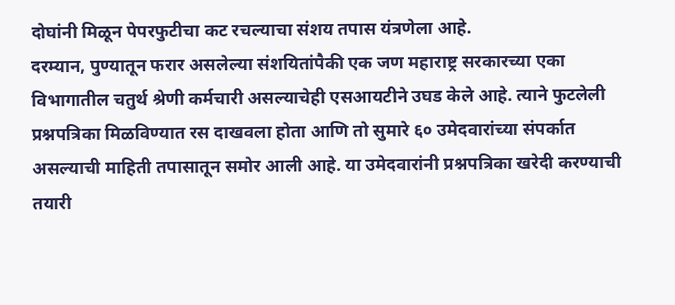दोघांनी मिळून पेपरफुटीचा कट रचल्याचा संशय तपास यंत्रणेला आहे.
दरम्यान, पुण्यातून फरार असलेल्या संशयितांपैकी एक जण महाराष्ट्र सरकारच्या एका विभागातील चतुर्थ श्रेणी कर्मचारी असल्याचेही एसआयटीने उघड केले आहे. त्याने फुटलेली प्रश्नपत्रिका मिळविण्यात रस दाखवला होता आणि तो सुमारे ६० उमेदवारांच्या संपर्कात असल्याची माहिती तपासातून समोर आली आहे. या उमेदवारांनी प्रश्नपत्रिका खरेदी करण्याची तयारी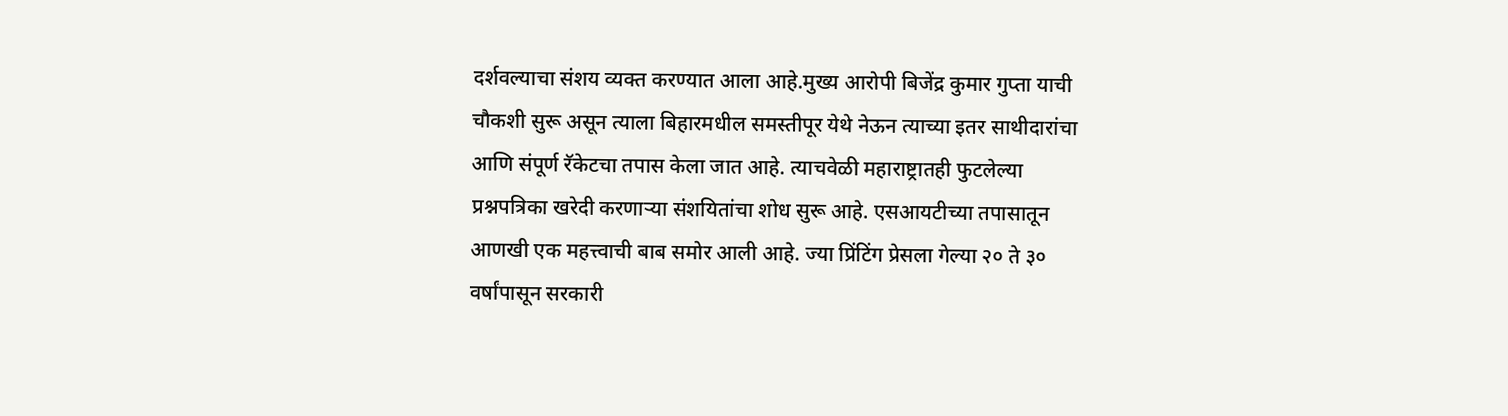दर्शवल्याचा संशय व्यक्त करण्यात आला आहे.मुख्य आरोपी बिजेंद्र कुमार गुप्ता याची चौकशी सुरू असून त्याला बिहारमधील समस्तीपूर येथे नेऊन त्याच्या इतर साथीदारांचा आणि संपूर्ण रॅकेटचा तपास केला जात आहे. त्याचवेळी महाराष्ट्रातही फुटलेल्या प्रश्नपत्रिका खरेदी करणाऱ्या संशयितांचा शोध सुरू आहे. एसआयटीच्या तपासातून आणखी एक महत्त्वाची बाब समोर आली आहे. ज्या प्रिंटिंग प्रेसला गेल्या २० ते ३० वर्षांपासून सरकारी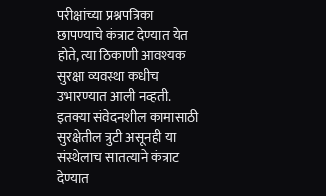परीक्षांच्या प्रश्नपत्रिका छापण्याचे कंत्राट देण्यात येत होते, त्या ठिकाणी आवश्यक सुरक्षा व्यवस्था कधीच उभारण्यात आली नव्हती. इतक्या संवेदनशील कामासाठी सुरक्षेतील त्रुटी असूनही या संस्थेलाच सातत्याने कंत्राट देण्यात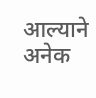आल्याने अनेक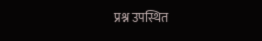प्रश्न उपस्थित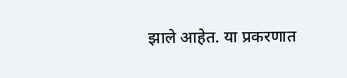झाले आहेत. या प्रकरणात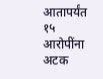आतापर्यंत १५ आरोपींना अटक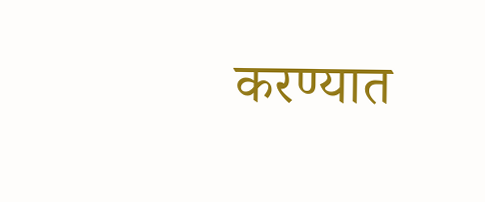करण्यात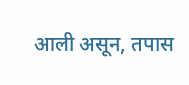आली असून, तपास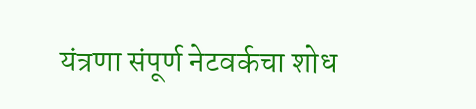यंत्रणा संपूर्ण नेटवर्कचा शोध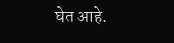घेत आहे.